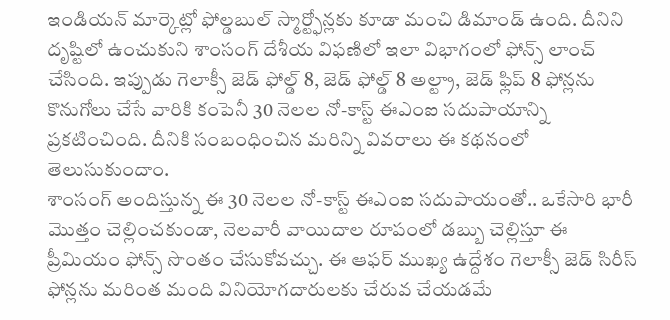ఇండియన్ మార్కెట్లో ఫోల్డబుల్ స్మార్ట్ఫోన్లకు కూడా మంచి డిమాండ్ ఉంది. దీనిని దృష్టిలో ఉంచుకుని శాంసంగ్ దేశీయ విఫణిలో ఇలా విభాగంలో ఫోన్స్ లాంచ్ చేసింది. ఇప్పుడు గెలాక్సీ జెడ్ ఫోల్డ్ 8, జెడ్ ఫోల్డ్ 8 అల్ట్రా, జెడ్ ఫ్లిప్ 8 ఫోన్లను కొనుగోలు చేసే వారికి కంపెనీ 30 నెలల నో-కాస్ట్ ఈఎంఐ సదుపాయాన్ని ప్రకటించింది. దీనికి సంబంధించిన మరిన్ని వివరాలు ఈ కథనంలో తెలుసుకుందాం.
శాంసంగ్ అందిస్తున్న ఈ 30 నెలల నో-కాస్ట్ ఈఎంఐ సదుపాయంతో.. ఒకేసారి భారీ మొత్తం చెల్లించకుండా, నెలవారీ వాయిదాల రూపంలో డబ్బు చెల్లిస్తూ ఈ ప్రీమియం ఫోన్స్ సొంతం చేసుకోవచ్చు. ఈ ఆఫర్ ముఖ్య ఉద్దేశం గెలాక్సీ జెడ్ సిరీస్ ఫోన్లను మరింత మంది వినియోగదారులకు చేరువ చేయడమే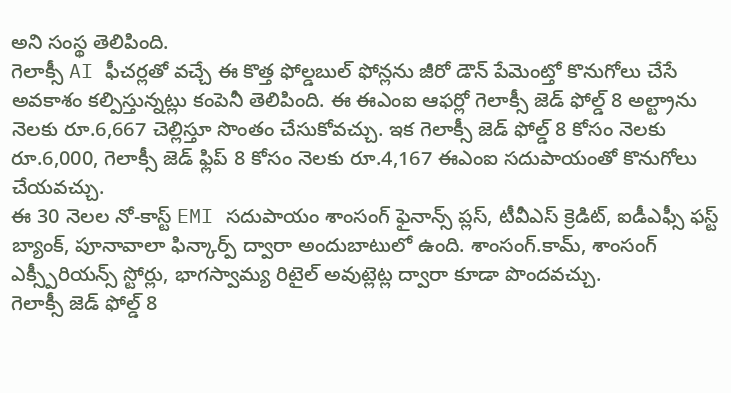అని సంస్థ తెలిపింది.
గెలాక్సీ AI ఫీచర్లతో వచ్చే ఈ కొత్త ఫోల్డబుల్ ఫోన్లను జీరో డౌన్ పేమెంట్తో కొనుగోలు చేసే అవకాశం కల్పిస్తున్నట్లు కంపెనీ తెలిపింది. ఈ ఈఎంఐ ఆఫర్లో గెలాక్సీ జెడ్ ఫోల్డ్ 8 అల్ట్రాను నెలకు రూ.6,667 చెల్లిస్తూ సొంతం చేసుకోవచ్చు. ఇక గెలాక్సీ జెడ్ ఫోల్డ్ 8 కోసం నెలకు రూ.6,000, గెలాక్సీ జెడ్ ఫ్లిప్ 8 కోసం నెలకు రూ.4,167 ఈఎంఐ సదుపాయంతో కొనుగోలు చేయవచ్చు.
ఈ 30 నెలల నో-కాస్ట్ EMI సదుపాయం శాంసంగ్ ఫైనాన్స్ ప్లస్, టీవీఎస్ క్రెడిట్, ఐడీఎఫ్సీ ఫస్ట్ బ్యాంక్, పూనావాలా ఫిన్కార్ప్ ద్వారా అందుబాటులో ఉంది. శాంసంగ్.కామ్, శాంసంగ్ ఎక్స్పీరియన్స్ స్టోర్లు, భాగస్వామ్య రిటైల్ అవుట్లెట్ల ద్వారా కూడా పొందవచ్చు.
గెలాక్సీ జెడ్ ఫోల్డ్ 8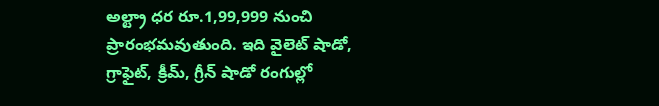అల్ట్రా ధర రూ.1,99,999 నుంచి ప్రారంభమవుతుంది. ఇది వైలెట్ షాడో, గ్రాఫైట్, క్రీమ్, గ్రీన్ షాడో రంగుల్లో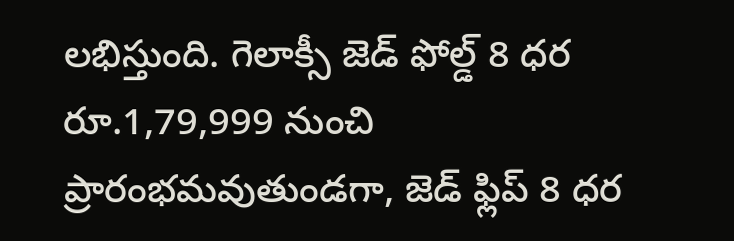లభిస్తుంది. గెలాక్సీ జెడ్ ఫోల్డ్ 8 ధర రూ.1,79,999 నుంచి ప్రారంభమవుతుండగా, జెడ్ ఫ్లిప్ 8 ధర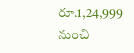రూ.1,24,999 నుంచి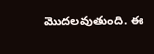మొదలవుతుంది. ఈ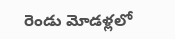రెండు మోడళ్లలో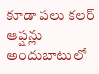కూడా పలు కలర్ ఆప్షన్లు అందుబాటులో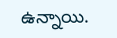ఉన్నాయి.